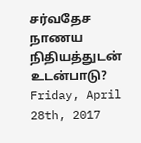சர்வதேச நாணய நிதியத்துடன் உடன்பாடு?
Friday, April 28th, 2017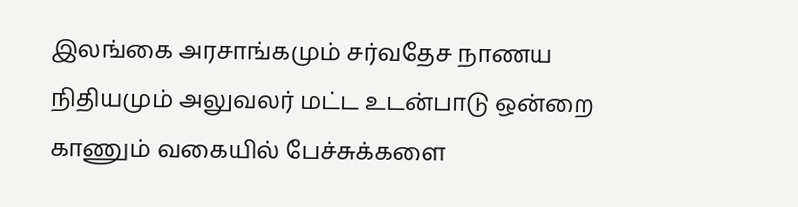இலங்கை அரசாங்கமும் சர்வதேச நாணய நிதியமும் அலுவலர் மட்ட உடன்பாடு ஒன்றை காணும் வகையில் பேச்சுக்களை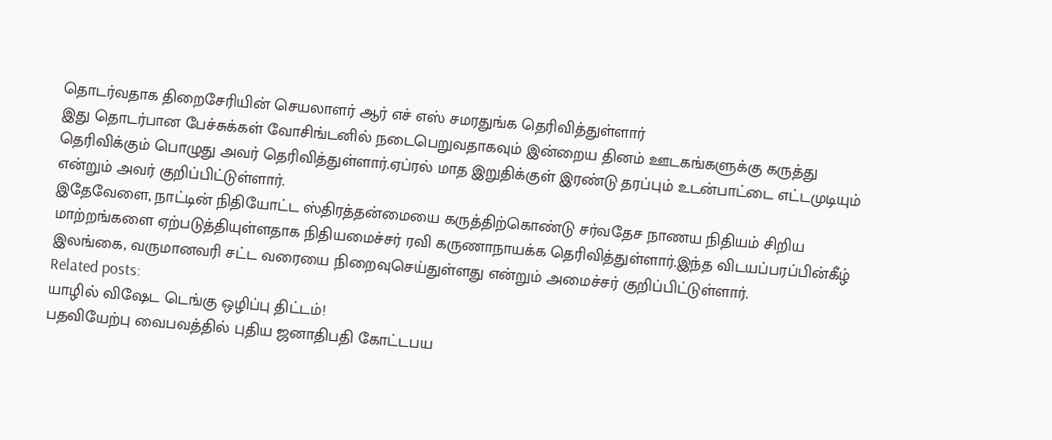தொடர்வதாக திறைசேரியின் செயலாளர் ஆர் எச் எஸ் சமரதுங்க தெரிவித்துள்ளார்
இது தொடர்பான பேச்சுக்கள் வோசிங்டனில் நடைபெறுவதாகவும் இன்றைய தினம் ஊடகங்களுக்கு கருத்து தெரிவிக்கும் பொழுது அவர் தெரிவித்துள்ளார்.ஏப்ரல் மாத இறுதிக்குள் இரண்டு தரப்பும் உடன்பாட்டை எட்டமுடியும் என்றும் அவர் குறிப்பிட்டுள்ளார்.
இதேவேளை, நாட்டின் நிதியோட்ட ஸ்திரத்தன்மையை கருத்திற்கொண்டு சர்வதேச நாணய நிதியம் சிறிய மாற்றங்களை ஏற்படுத்தியுள்ளதாக நிதியமைச்சர் ரவி கருணாநாயக்க தெரிவித்துள்ளார்.இந்த விடயப்பரப்பின்கீழ் இலங்கை, வருமானவரி சட்ட வரையை நிறைவுசெய்துள்ளது என்றும் அமைச்சர் குறிப்பிட்டுள்ளார்.
Related posts:
யாழில் விஷேட டெங்கு ஒழிப்பு திட்டம்!
பதவியேற்பு வைபவத்தில் புதிய ஜனாதிபதி கோட்டபய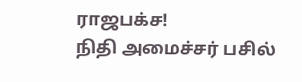ராஜபக்ச!
நிதி அமைச்சர் பசில்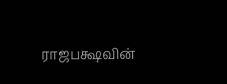ராஜபக்ஷவின்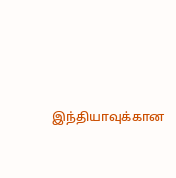இந்தியாவுக்கான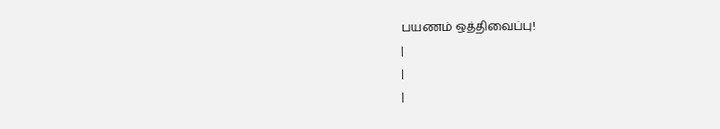பயணம் ஒத்திவைப்பு!
|
|
|